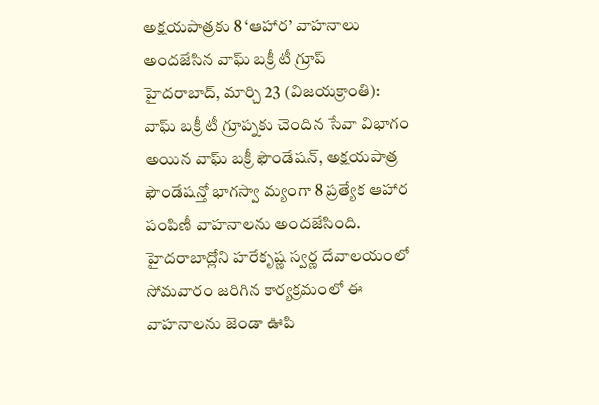అక్షయపాత్రకు 8 ‘ఆహార’ వాహనాలు
అందజేసిన వాఘ్ బక్రీ టీ గ్రూప్
హైదరాబాద్, మార్చి 23 (విజయక్రాంతి): వాఘ్ బక్రీ టీ గ్రూప్నకు చెందిన సేవా విభాగం అయిన వాఘ్ బక్రీ ఫౌండేషన్, అక్షయపాత్ర ఫౌండేషన్తో భాగస్వా మ్యంగా 8 ప్రత్యేక ఆహార పంపిణీ వాహనాలను అందజేసింది. హైదరాబాద్లోని హరేకృష్ణ స్వర్ణ దేవాలయంలో సోమవారం జరిగిన కార్యక్రమంలో ఈ వాహనాలను జెండా ఊపి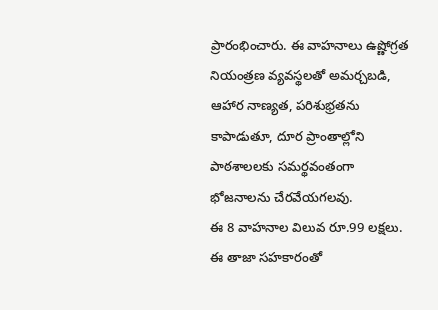ప్రారంభించారు. ఈ వాహనాలు ఉష్ణోగ్రత నియంత్రణ వ్యవస్థలతో అమర్చబడి, ఆహార నాణ్యత, పరిశుభ్రతను కాపాడుతూ, దూర ప్రాంతాల్లోని పాఠశాలలకు సమర్థవంతంగా భోజనాలను చేరవేయగలవు.
ఈ 8 వాహనాల విలువ రూ.99 లక్షలు. ఈ తాజా సహకారంతో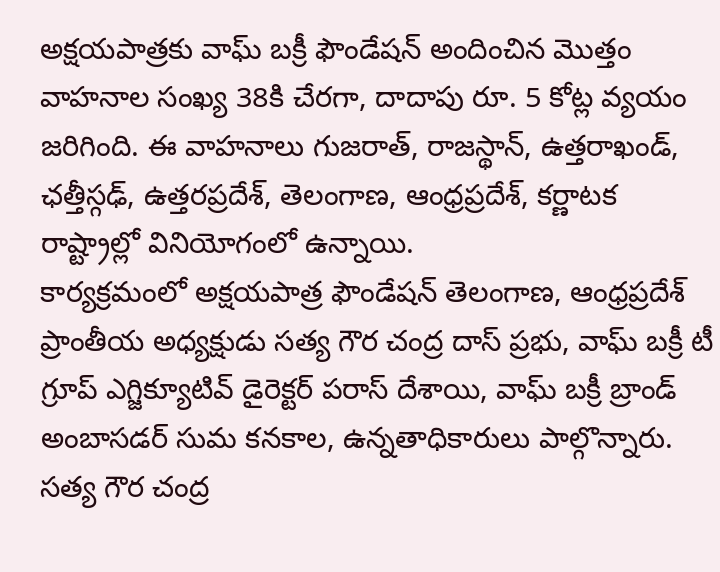అక్షయపాత్రకు వాఘ్ బక్రీ ఫౌండేషన్ అందించిన మొత్తం వాహనాల సంఖ్య 38కి చేరగా, దాదాపు రూ. 5 కోట్ల వ్యయం జరిగింది. ఈ వాహనాలు గుజరాత్, రాజస్థాన్, ఉత్తరాఖండ్, ఛత్తీస్గఢ్, ఉత్తరప్రదేశ్, తెలంగాణ, ఆంధ్రప్రదేశ్, కర్ణాటక రాష్ట్రాల్లో వినియోగంలో ఉన్నాయి.
కార్యక్రమంలో అక్షయపాత్ర ఫౌండేషన్ తెలంగాణ, ఆంధ్రప్రదేశ్ ప్రాంతీయ అధ్యక్షుడు సత్య గౌర చంద్ర దాస్ ప్రభు, వాఘ్ బక్రీ టీ గ్రూప్ ఎగ్జిక్యూటివ్ డైరెక్టర్ పరాస్ దేశాయి, వాఘ్ బక్రీ బ్రాండ్ అంబాసడర్ సుమ కనకాల, ఉన్నతాధికారులు పాల్గొన్నారు. సత్య గౌర చంద్ర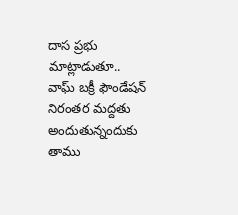దాస ప్రభు మాట్లాడుతూ.. వాఘ్ బక్రీ ఫౌండేషన్ నిరంతర మద్దతు అందుతున్నందుకు తాము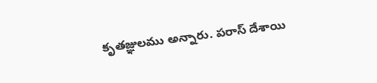కృతజ్ఞులము అన్నారు. పరాస్ దేశాయి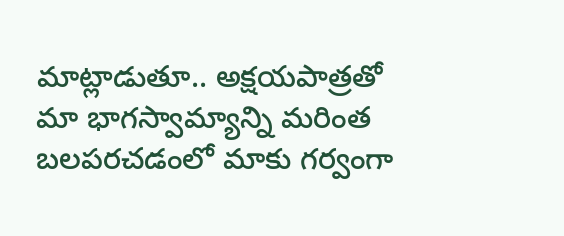మాట్లాడుతూ.. అక్షయపాత్రతో మా భాగస్వామ్యాన్ని మరింత బలపరచడంలో మాకు గర్వంగా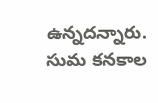ఉన్నదన్నారు. సుమ కనకాల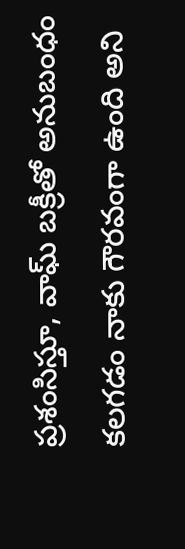ప్రశంసిస్తూ, వాఘ్ బక్రీతో అనుబంధం కలగడం నాకు గౌరవంగా ఉంది అని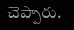చెప్పారు.